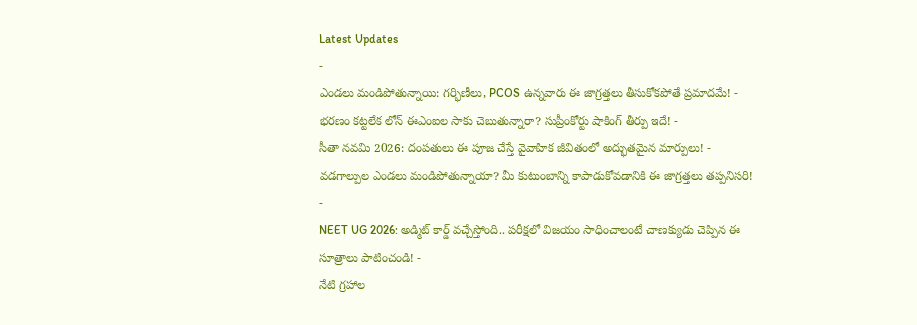Latest Updates
-
ఎండలు మండిపోతున్నాయి: గర్భిణీలు, PCOS ఉన్నవారు ఈ జాగ్రత్తలు తీసుకోకపోతే ప్రమాదమే! -
భరణం కట్టలేక లోన్ ఈఎంఐల సాకు చెబుతున్నారా? సుప్రీంకోర్టు షాకింగ్ తీర్పు ఇదే! -
సీతా నవమి 2026: దంపతులు ఈ పూజ చేస్తే వైవాహిక జీవితంలో అద్భుతమైన మార్పులు! -
వడగాల్పుల ఎండలు మండిపోతున్నాయా? మీ కుటుంబాన్ని కాపాడుకోవడానికి ఈ జాగ్రత్తలు తప్పనిసరి! -
NEET UG 2026: అడ్మిట్ కార్డ్ వచ్చేస్తోంది.. పరీక్షలో విజయం సాధించాలంటే చాణక్యుడు చెప్పిన ఈ సూత్రాలు పాటించండి! -
నేటి గ్రహాల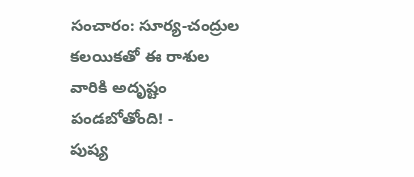సంచారం: సూర్య-చంద్రుల కలయికతో ఈ రాశుల వారికి అదృష్టం పండబోతోంది! -
పుష్య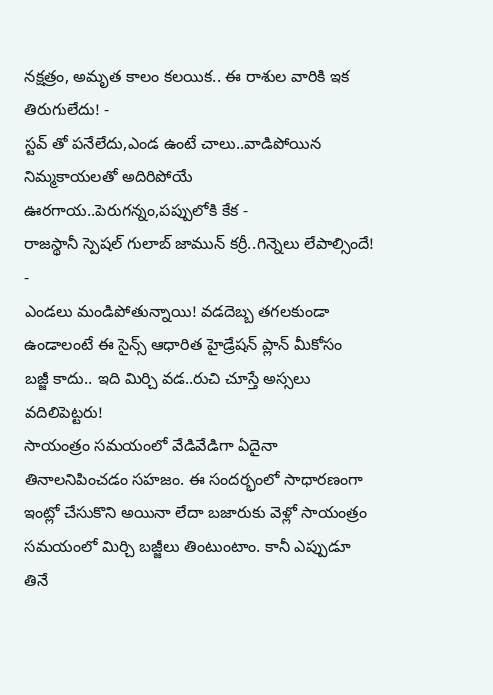నక్షత్రం, అమృత కాలం కలయిక.. ఈ రాశుల వారికి ఇక తిరుగులేదు! -
స్టవ్ తో పనేలేదు,ఎండ ఉంటే చాలు..వాడిపోయిన నిమ్మకాయలతో అదిరిపోయే ఊరగాయ..పెరుగన్నం,పప్పులోకి కేక -
రాజస్థానీ స్పెషల్ గులాబ్ జామున్ కర్రీ..గిన్నెలు లేపాల్సిందే! -
ఎండలు మండిపోతున్నాయి! వడదెబ్బ తగలకుండా ఉండాలంటే ఈ సైన్స్ ఆధారిత హైడ్రేషన్ ప్లాన్ మీకోసం
బజ్జీ కాదు.. ఇది మిర్చి వడ..రుచి చూస్తే అస్సలు వదిలిపెట్టరు!
సాయంత్రం సమయంలో వేడివేడిగా ఏదైనా తినాలనిపించడం సహజం. ఈ సందర్భంలో సాధారణంగా ఇంట్లో చేసుకొని అయినా లేదా బజారుకు వెళ్లో సాయంత్రం సమయంలో మిర్చి బజ్జీలు తింటుంటాం. కానీ ఎప్పుడూ తినే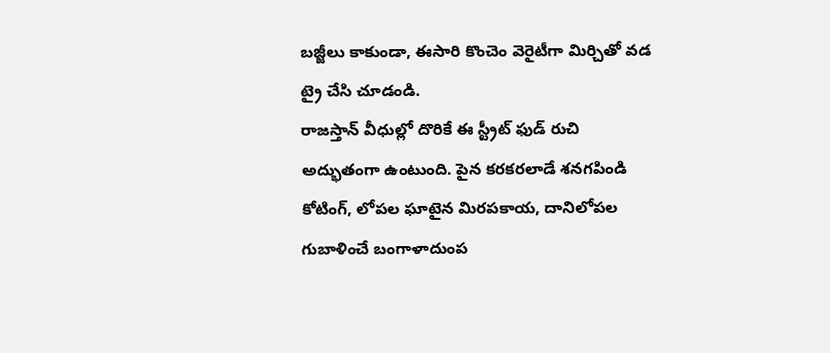బజ్జీలు కాకుండా, ఈసారి కొంచెం వెరైటీగా మిర్చితో వడ ట్రై చేసి చూడండి.
రాజస్తాన్ వీధుల్లో దొరికే ఈ స్ట్రీట్ ఫుడ్ రుచి అద్భుతంగా ఉంటుంది. పైన కరకరలాడే శనగపిండి కోటింగ్, లోపల ఘాటైన మిరపకాయ, దానిలోపల గుబాళించే బంగాళాదుంప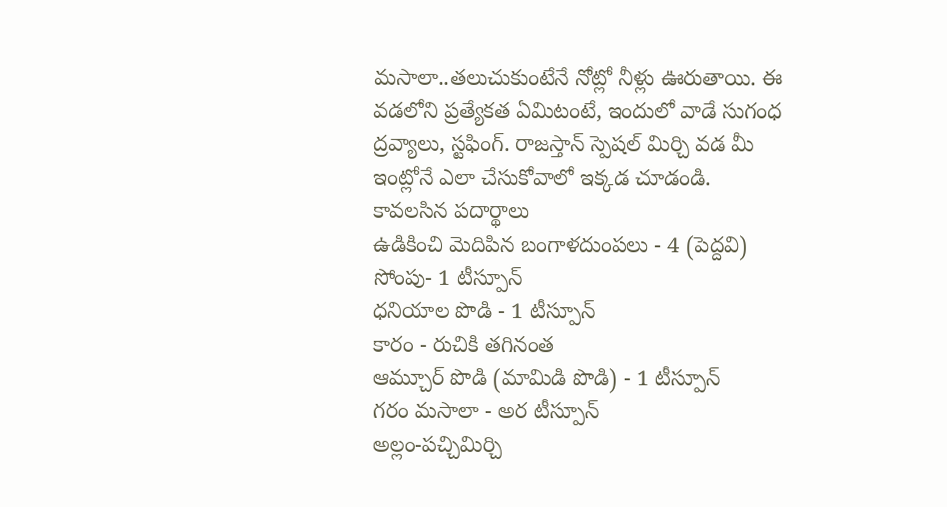మసాలా..తలుచుకుంటేనే నోట్లో నీళ్లు ఊరుతాయి. ఈ వడలోని ప్రత్యేకత ఏమిటంటే, ఇందులో వాడే సుగంధ ద్రవ్యాలు, స్టఫింగ్. రాజస్తాన్ స్పెషల్ మిర్చి వడ మీ ఇంట్లోనే ఎలా చేసుకోవాలో ఇక్కడ చూడండి.
కావలసిన పదార్థాలు
ఉడికించి మెదిపిన బంగాళదుంపలు - 4 (పెద్దవి)
సోంపు- 1 టీస్పూన్
ధనియాల పొడి - 1 టీస్పూన్
కారం - రుచికి తగినంత
ఆమ్చూర్ పొడి (మామిడి పొడి) - 1 టీస్పూన్
గరం మసాలా - అర టీస్పూన్
అల్లం-పచ్చిమిర్చి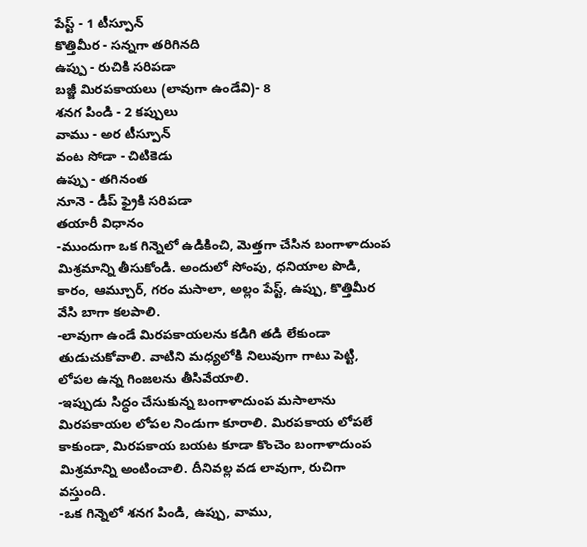పేస్ట్ - 1 టీస్పూన్
కొత్తిమీర - సన్నగా తరిగినది
ఉప్పు - రుచికి సరిపడా
బజ్జీ మిరపకాయలు (లావుగా ఉండేవి)- 8
శనగ పిండి - 2 కప్పులు
వాము - అర టీస్పూన్
వంట సోడా - చిటికెడు
ఉప్పు - తగినంత
నూనె - డీప్ ఫ్రైకి సరిపడా
తయారీ విధానం
-ముందుగా ఒక గిన్నెలో ఉడికించి, మెత్తగా చేసిన బంగాళాదుంప మిశ్రమాన్ని తీసుకోండి. అందులో సోంపు, ధనియాల పొడి, కారం, ఆమ్చూర్, గరం మసాలా, అల్లం పేస్ట్, ఉప్పు, కొత్తిమీర వేసి బాగా కలపాలి.
-లావుగా ఉండే మిరపకాయలను కడిగి తడి లేకుండా తుడుచుకోవాలి. వాటిని మధ్యలోకి నిలువుగా గాటు పెట్టి, లోపల ఉన్న గింజలను తీసివేయాలి.
-ఇప్పుడు సిద్ధం చేసుకున్న బంగాళాదుంప మసాలాను మిరపకాయల లోపల నిండుగా కూరాలి. మిరపకాయ లోపలే కాకుండా, మిరపకాయ బయట కూడా కొంచెం బంగాళాదుంప మిశ్రమాన్ని అంటించాలి. దీనివల్ల వడ లావుగా, రుచిగా వస్తుంది.
-ఒక గిన్నెలో శనగ పిండి, ఉప్పు, వాము,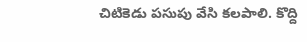చిటికెడు పసుపు వేసి కలపాలి. కొద్ది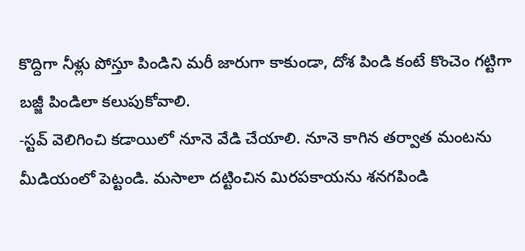కొద్దిగా నీళ్లు పోస్తూ పిండిని మరీ జారుగా కాకుండా, దోశ పిండి కంటే కొంచెం గట్టిగా బజ్జీ పిండిలా కలుపుకోవాలి.
-స్టవ్ వెలిగించి కడాయిలో నూనె వేడి చేయాలి. నూనె కాగిన తర్వాత మంటను మీడియంలో పెట్టండి. మసాలా దట్టించిన మిరపకాయను శనగపిండి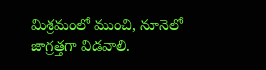మిశ్రమంలో ముంచి, నూనెలో జాగ్రత్తగా విడవాలి.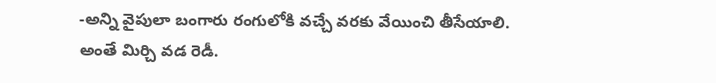-అన్ని వైపులా బంగారు రంగులోకి వచ్చే వరకు వేయించి తీసేయాలి. అంతే మిర్చి వడ రెడీ.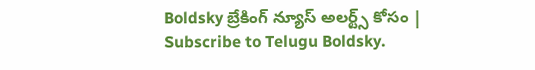Boldsky బ్రేకింగ్ న్యూస్ అలర్ట్స్ కోసం | Subscribe to Telugu Boldsky.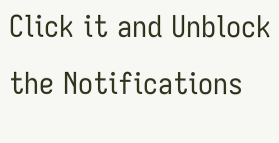Click it and Unblock the Notifications